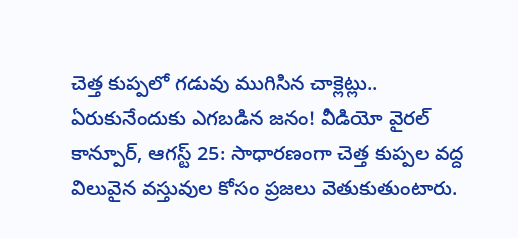చెత్త కుప్పలో గడువు ముగిసిన చాక్లెట్లు.. ఏరుకునేందుకు ఎగబడిన జనం! వీడియో వైరల్
కాన్పూర్, ఆగస్ట్ 25: సాధారణంగా చెత్త కుప్పల వద్ద విలువైన వస్తువుల కోసం ప్రజలు వెతుకుతుంటారు.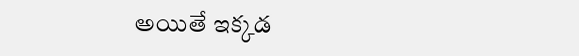అయితే ఇక్కడ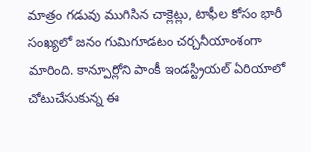మాత్రం గడువు ముగిసిన చాక్లెట్లు, టాఫీల కోసం భారీ సంఖ్యలో జనం గుమిగూడటం చర్చనీయాంశంగా మారింది. కాన్పూర్లోని పాంకీ ఇండస్ట్రియల్ ఏరియాలో చోటుచేసుకున్న ఈ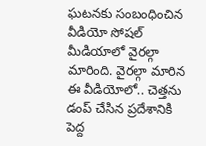ఘటనకు సంబంధించిన వీడియో సోషల్ మీడియాలో వైరల్గా మారింది. వైరల్గా మారిన ఈ వీడియోలో.. చెత్తను డంప్ చేసిన ప్రదేశానికి పెద్ద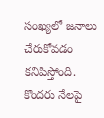సంఖ్యలో జనాలు చేరుకోవడం కనిపిస్తోంది. కొందరు నేలపై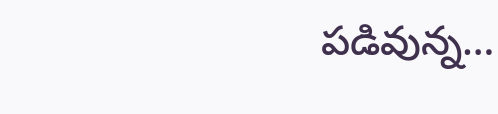పడివున్న…